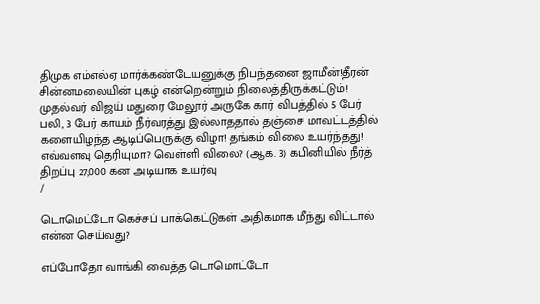திமுக எம்எல்ஏ மார்க்கண்டேயனுக்கு நிபந்தனை ஜாமீன்!தீரன் சின்னமலையின் புகழ் என்றென்றும் நிலைத்திருக்கட்டும்! முதல்வர் விஜய் மதுரை மேலூர் அருகே கார் விபத்தில் 5 பேர் பலி, 3 பேர் காயம் நீர்வரத்து இல்லாததால் தஞ்சை மாவட்டத்தில் களையிழந்த ஆடிப்பெருக்கு விழா! தங்கம் விலை உயர்ந்தது! எவ்வளவு தெரியுமா? வெள்ளி விலை? (ஆக. 3) கபினியில் நீர்த் திறப்பு 27,000 கன அடியாக உயர்வு
/

டொமெட்டோ கெச்சப் பாக்கெட்டுகள் அதிகமாக மீந்து விட்டால் என்ன செய்வது?

எப்போதோ வாங்கி வைத்த டொமொட்டோ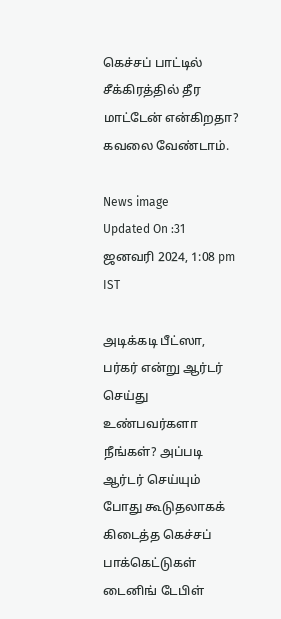கெச்சப் பாட்டில் சீக்கிரத்தில் தீர மாட்டேன் என்கிறதா? கவலை வேண்டாம்.

News image
Updated On :31 ஜனவரி 2024, 1:08 pm IST

அடிக்கடி பீட்ஸா, பர்கர் என்று ஆர்டர் செய்து உண்பவர்களா நீங்கள்? அப்படி ஆர்டர் செய்யும் போது கூடுதலாகக் கிடைத்த கெச்சப் பாக்கெட்டுகள் டைனிங் டேபிள்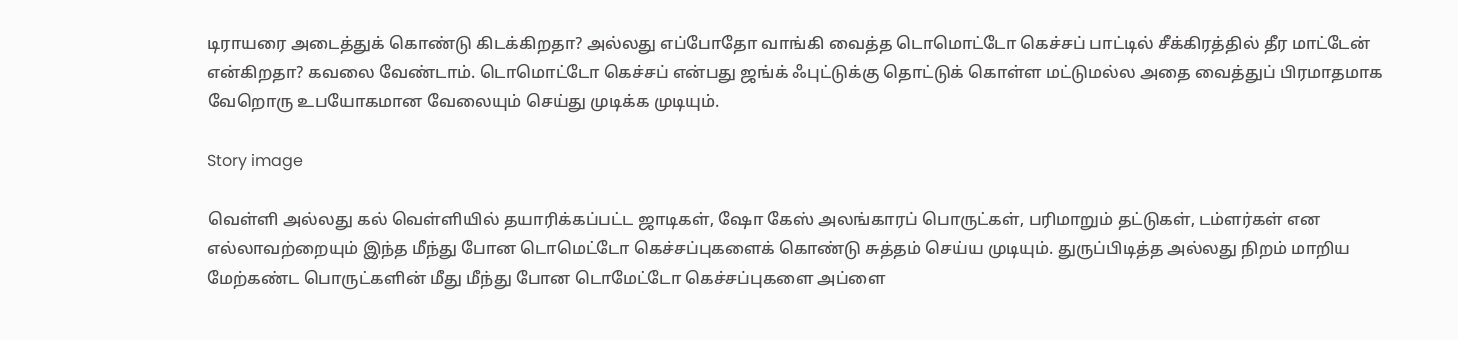டிராயரை அடைத்துக் கொண்டு கிடக்கிறதா? அல்லது எப்போதோ வாங்கி வைத்த டொமொட்டோ கெச்சப் பாட்டில் சீக்கிரத்தில் தீர மாட்டேன் என்கிறதா? கவலை வேண்டாம். டொமொட்டோ கெச்சப் என்பது ஜங்க் ஃபுட்டுக்கு தொட்டுக் கொள்ள மட்டுமல்ல அதை வைத்துப் பிரமாதமாக வேறொரு உபயோகமான வேலையும் செய்து முடிக்க முடியும்.

Story image

வெள்ளி அல்லது கல் வெள்ளியில் தயாரிக்கப்பட்ட ஜாடிகள், ஷோ கேஸ் அலங்காரப் பொருட்கள், பரிமாறும் தட்டுகள், டம்ளர்கள் என எல்லாவற்றையும் இந்த மீந்து போன டொமெட்டோ கெச்சப்புகளைக் கொண்டு சுத்தம் செய்ய முடியும். துருப்பிடித்த அல்லது நிறம் மாறிய மேற்கண்ட பொருட்களின் மீது மீந்து போன டொமேட்டோ கெச்சப்புகளை அப்ளை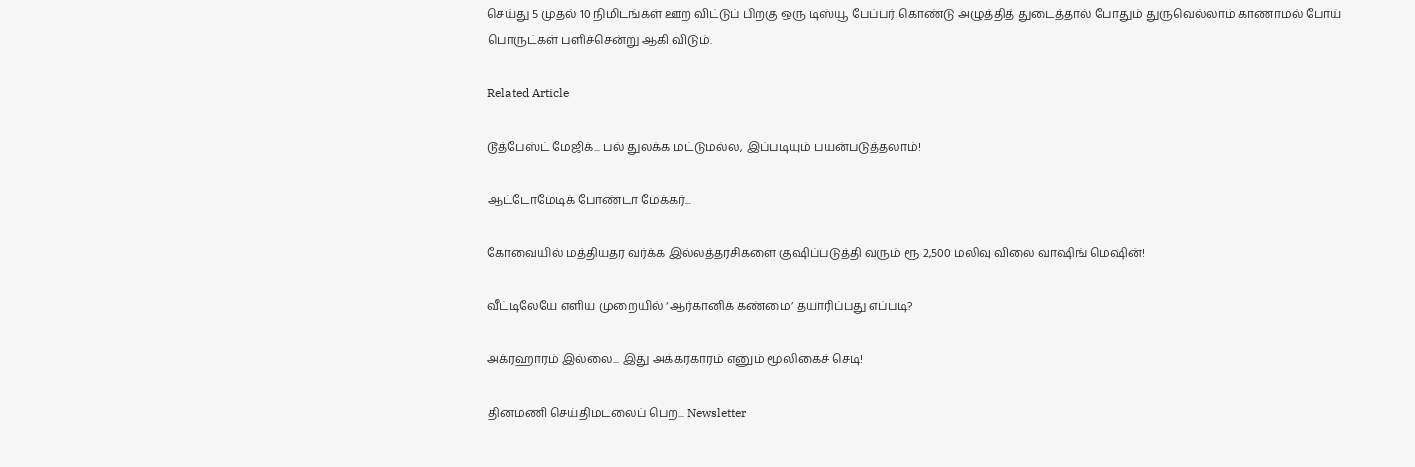செய்து 5 முதல் 10 நிமிடங்கள் ஊற விட்டுப் பிறகு ஒரு டிஸ்யூ பேப்பர் கொண்டு அழுத்தித் துடைத்தால் போதும் துருவெல்லாம் காணாமல் போய் பொருட்கள் பளிச்சென்று ஆகி விடும்.

Related Article

டூத்பேஸ்ட் மேஜிக்... பல் துலக்க மட்டுமல்ல, இப்படியும் பயன்படுத்தலாம்!

ஆட்டோமேடிக் போண்டா மேக்கர்...

கோவையில் மத்தியதர வர்க்க இல்லத்தரசிகளை குஷிப்படுத்தி வரும் ரூ 2,500 மலிவு விலை வாஷிங் மெஷின்!

வீட்டிலேயே எளிய முறையில் ‘ஆர்கானிக் கண்மை’ தயாரிப்பது எப்படி?

அக்ரஹாரம் இல்லை... இது அக்கரகாரம் எனும் மூலிகைச் செடி!

தினமணி செய்திமடலைப் பெற... Newsletter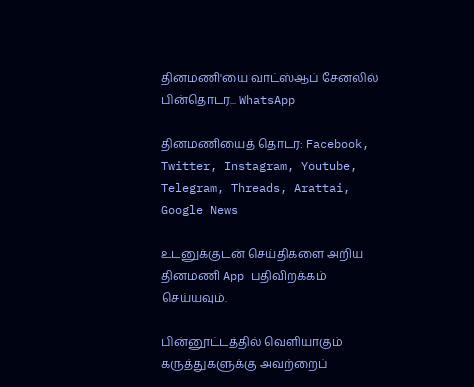தினமணி'யை வாட்ஸ்ஆப் சேனலில் பின்தொடர... WhatsApp

தினமணியைத் தொடர: Facebook, Twitter, Instagram, Youtube, Telegram, Threads, Arattai, Google News

உடனுக்குடன் செய்திகளை அறிய தினமணி App பதிவிறக்கம் செய்யவும்.

பின்னூட்டத்தில் வெளியாகும் கருத்துகளுக்கு அவற்றைப்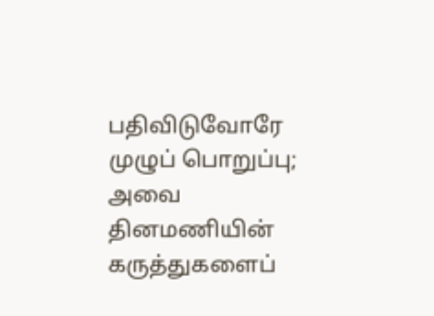பதிவிடுவோரே முழுப் பொறுப்பு; அவை தினமணியின் கருத்துகளைப்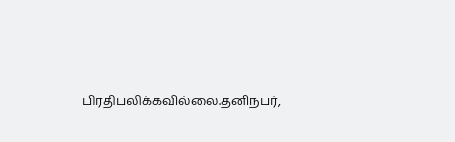பிரதிபலிக்கவில்லை.தனிநபர்,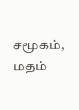சமூகம், மதம்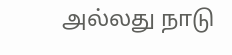அல்லது நாடு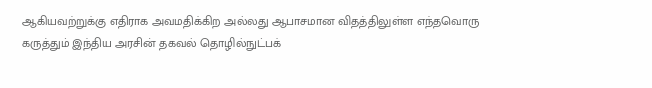ஆகியவற்றுக்கு எதிராக அவமதிக்கிற அல்லது ஆபாசமான விதத்திலுள்ள எந்தவொரு கருத்தும் இந்திய அரசின் தகவல் தொழில்நுட்பக்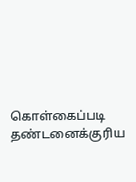கொள்கைப்படி தண்டனைக்குரிய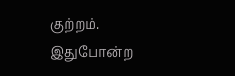குற்றம். இதுபோன்ற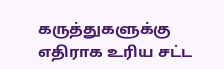கருத்துகளுக்கு எதிராக உரிய சட்ட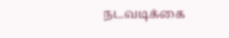நடவடிக்கை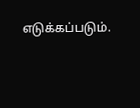எடுக்கப்படும்.